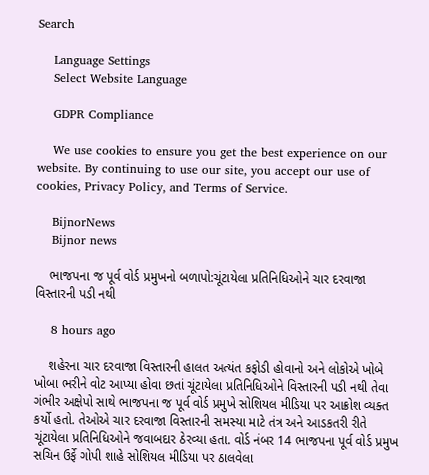Search

    Language Settings
    Select Website Language

    GDPR Compliance

    We use cookies to ensure you get the best experience on our website. By continuing to use our site, you accept our use of cookies, Privacy Policy, and Terms of Service.

    BijnorNews
    Bijnor news

    ભાજપના જ પૂર્વ વોર્ડ પ્રમુખનો બળાપો:ચૂંટાયેલા પ્રતિનિધિઓને ચાર દરવાજા વિસ્તારની પડી નથી

    8 hours ago

    શહેરના ચાર દરવાજા વિસ્તારની હાલત અત્યંત કફોડી હોવાનો અને લોકોએ ખોબે ખોબા ભરીને વોટ આપ્યા હોવા છતાં ચૂંટાયેલા પ્રતિનિધિઓને વિસ્તારની પડી નથી તેવા ગંભીર અક્ષેપો સાથે ભાજપના જ પૂર્વ વોર્ડ પ્રમુખે સોશિયલ મીડિયા પર આક્રોશ વ્યક્ત કર્યો હતો. તેઓએ ચાર દરવાજા વિસ્તારની સમસ્યા માટે તંત્ર અને આડકતરી રીતે ચૂંટાયેલા પ્રતિનિધિઓને જવાબદાર ઠેરવ્યા હતા. વોર્ડ નંબર 14 ભાજપના પૂર્વ વોર્ડ પ્રમુખ સચિન ઉર્ફે ગોપી શાહે સોશિયલ મીડિયા પર ઠાલવેલા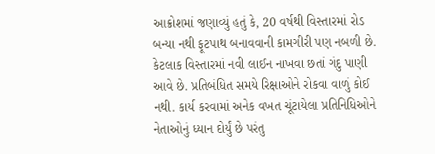આક્રોશમાં જણાવ્યું હતું કે, 20 વર્ષથી વિસ્તારમાં રોડ બન્યા નથી ફૂટપાથ બનાવવાની કામગીરી પણ નબળી છે. કેટલાક વિસ્તારમાં નવી લાઈન નાખવા છતાં ગંદુ પાણી આવે છે. પ્રતિબંધિત સમયે રિક્ષાઓને રોકવા વાળું કોઈ નથી. કાર્ય કરવામાં અનેક વખત ચૂંટાયેલા પ્રતિનિધિઓને નેતાઓનું ધ્યાન દોર્યું છે પરંતુ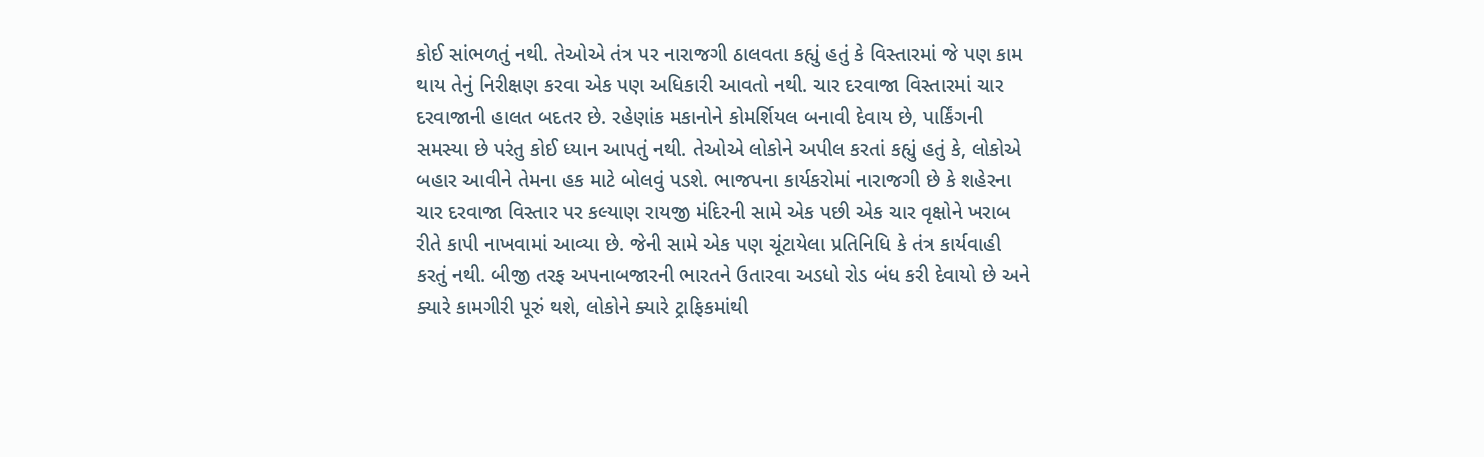કોઈ સાંભળતું નથી. તેઓએ તંત્ર પર નારાજગી ઠાલવતા કહ્યું હતું કે વિસ્તારમાં જે પણ કામ થાય તેનું નિરીક્ષણ કરવા એક પણ અધિકારી આવતો નથી. ચાર દરવાજા વિસ્તારમાં ચાર દરવાજાની હાલત બદતર છે. રહેણાંક મકાનોને કોમર્શિયલ બનાવી દેવાય છે, પાર્કિંગની સમસ્યા છે પરંતુ કોઈ ધ્યાન આપતું નથી. તેઓએ લોકોને અપીલ કરતાં કહ્યું હતું કે, લોકોએ બહાર આવીને તેમના હક માટે બોલવું પડશે. ભાજપના કાર્યકરોમાં નારાજગી છે કે શહેરના ચાર દરવાજા વિસ્તાર પર કલ્યાણ રાયજી મંદિરની સામે એક પછી એક ચાર વૃક્ષોને ખરાબ રીતે કાપી નાખવામાં આવ્યા છે. જેની સામે એક પણ ચૂંટાયેલા પ્રતિનિધિ કે તંત્ર કાર્યવાહી કરતું નથી. બીજી તરફ અપનાબજારની ભારતને ઉતારવા અડધો રોડ બંધ કરી દેવાયો છે અને ક્યારે કામગીરી પૂરું થશે, લોકોને ક્યારે ટ્રાફિકમાંથી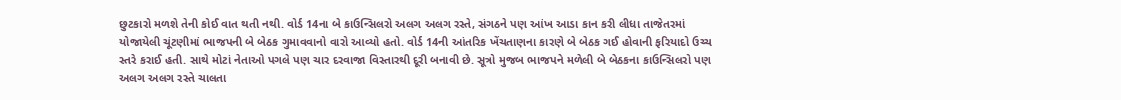છુટકારો મળશે તેની કોઈ વાત થતી નથી. વોર્ડ 14ના બે કાઉન્સિલરો અલગ અલગ રસ્તે, સંગઠને પણ આંખ આડા કાન કરી લીધા તાજેતરમાં યોજાયેલી ચૂંટણીમાં ભાજપની બે બેઠક ગુમાવવાનો વારો આવ્યો હતો. વોર્ડ 14ની આંતરિક ખેંચતાણના કારણે બે બેઠક ગઈ હોવાની ફરિયાદો ઉચ્ચ સ્તરે કરાઈ હતી. સાથે મોટાં નેતાઓ પગલે પણ ચાર દરવાજા વિસ્તારથી દૂરી બનાવી છે. સૂત્રો મુજબ ભાજપને મળેલી બે બેઠકના કાઉન્સિલરો પણ અલગ અલગ રસ્તે ચાલતા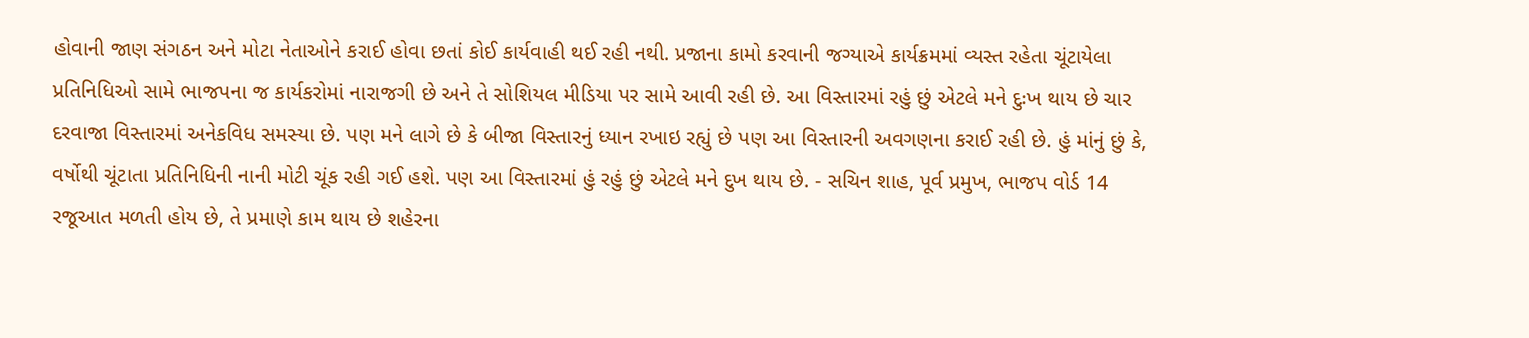હોવાની જાણ સંગઠન અને મોટા નેતાઓને કરાઈ હોવા છતાં કોઈ કાર્યવાહી થઈ રહી નથી. પ્રજાના કામો કરવાની જગ્યાએ કાર્યક્રમમાં વ્યસ્ત રહેતા ચૂંટાયેલા પ્રતિનિધિઓ સામે ભાજપના જ કાર્યકરોમાં નારાજગી છે અને તે સોશિયલ મીડિયા પર સામે આવી રહી છે. આ વિસ્તારમાં રહું છું એટલે મને દુઃખ થાય છે ચાર દરવાજા વિસ્તારમાં અનેકવિધ સમસ્યા છે. પણ મને લાગે છે કે બીજા વિસ્તારનું ધ્યાન રખાઇ રહ્યું છે પણ આ વિસ્તારની અવગણના કરાઈ રહી છે. હું માંનું છું કે, વર્ષોથી ચૂંટાતા પ્રતિનિધિની નાની મોટી ચૂંક રહી ગઈ હશે. પણ આ વિસ્તારમાં હું રહું છું એટલે મને દુખ થાય છે. - સચિન શાહ, પૂર્વ પ્રમુખ, ભાજપ વોર્ડ 14 રજૂઆત મળતી હોય છે, તે પ્રમાણે કામ થાય છે શહેરના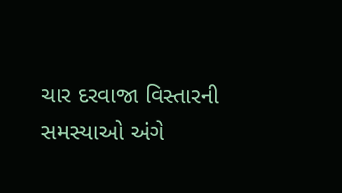ચાર દરવાજા વિસ્તારની સમસ્યાઓ અંગે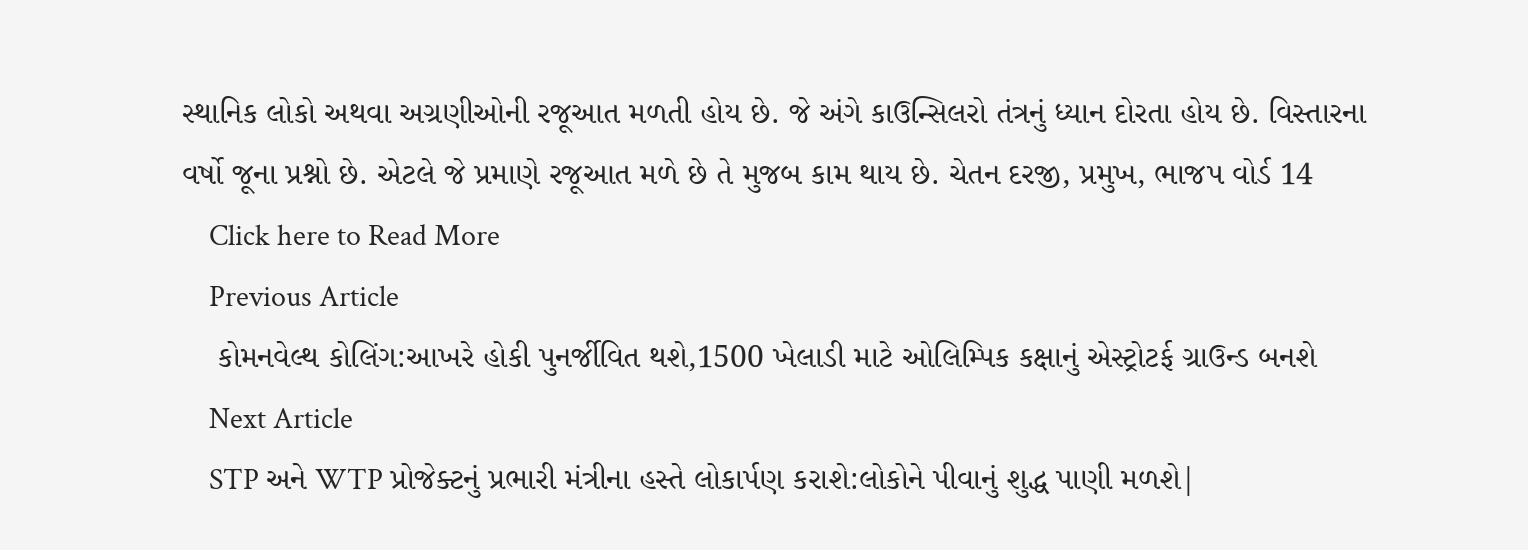સ્થાનિક લોકો અથવા અગ્રણીઓની રજૂઆત મળતી હોય છે. જે અંગે કાઉન્સિલરો તંત્રનું ધ્યાન દોરતા હોય છે. વિસ્તારના વર્ષો જૂના પ્રશ્નો છે. એટલે જે પ્રમાણે રજૂઆત મળે છે તે મુજબ કામ થાય છે. ચેતન દરજી, પ્રમુખ, ભાજપ વોર્ડ 14
    Click here to Read More
    Previous Article
    કોમનવેલ્થ કોલિંગ:આખરે હોકી પુનર્જીવિત થશે,1500 ખેલાડી માટે ઓલિમ્પિક કક્ષાનું એસ્ટ્રોટર્ફ ગ્રાઉન્ડ બનશે
    Next Article
    STP અને WTP પ્રોજેક્ટનું પ્રભારી મંત્રીના હસ્તે લોકાર્પણ કરાશે:લોકોને પીવાનું શુદ્ધ પાણી મળશે|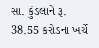સા. કુંડલાને રૂ. 38.55 કરોડના ખર્ચે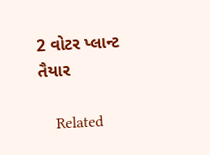2 વોટર પ્લાન્ટ તૈયાર

    Related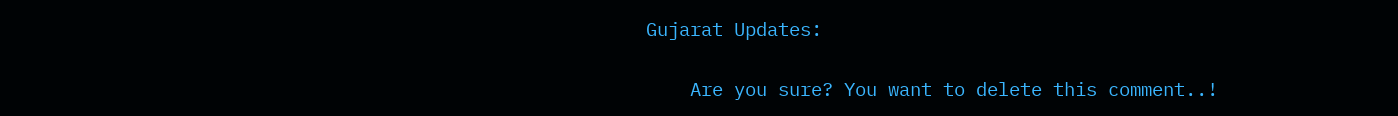Gujarat Updates:

    Are you sure? You want to delete this comment..!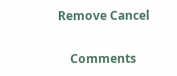Remove Cancel

    Comments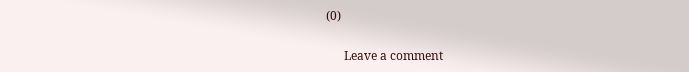(0)

      Leave a comment